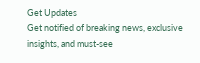Get Updates
Get notified of breaking news, exclusive insights, and must-see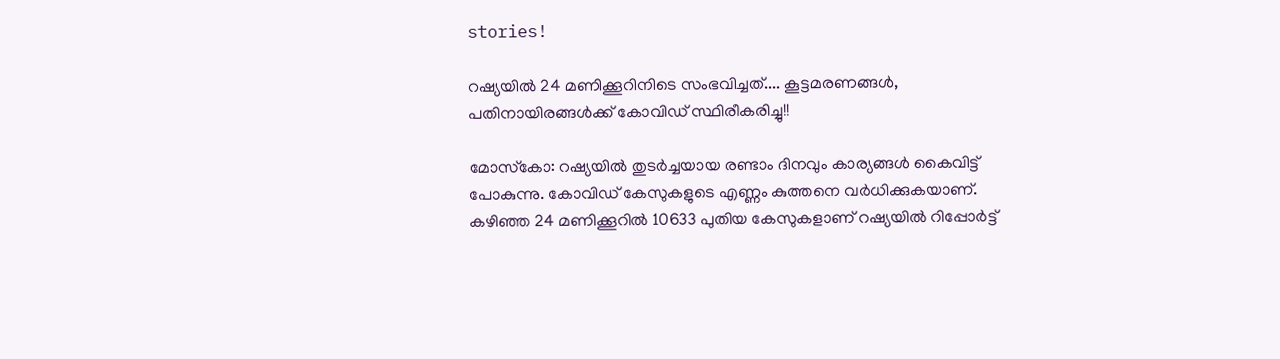stories!

റഷ്യയില്‍ 24 മണിക്കൂറിനിടെ സംഭവിച്ചത്.... കൂട്ടമരണങ്ങള്‍, പതിനായിരങ്ങള്‍ക്ക് കോവിഡ് സ്ഥിരീകരിച്ചു!!

മോസ്‌കോ: റഷ്യയില്‍ തുടര്‍ച്ചയായ രണ്ടാം ദിനവും കാര്യങ്ങള്‍ കൈവിട്ട് പോകുന്നു. കോവിഡ് കേസുകളുടെ എണ്ണം കുത്തനെ വര്‍ധിക്കുകയാണ്. കഴിഞ്ഞ 24 മണിക്കൂറില്‍ 10633 പുതിയ കേസുകളാണ് റഷ്യയില്‍ റിപ്പോര്‍ട്ട്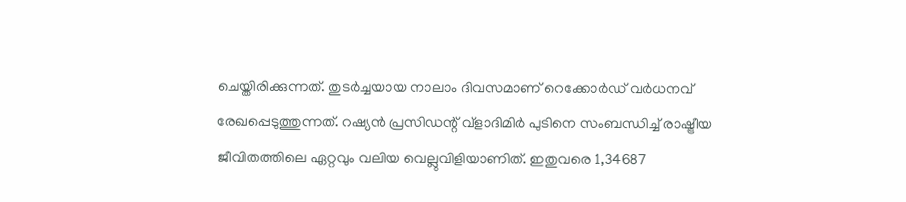ചെയ്തിരിക്കുന്നത്. തുടര്‍ച്ചയായ നാലാം ദിവസമാണ് റെക്കോര്‍ഡ് വര്‍ധനവ് രേഖപ്പെടുത്തുന്നത്. റഷ്യന്‍ പ്രസിഡന്റ് വ്‌ളാദിമിര്‍ പുടിനെ സംബന്ധിച്ച് രാഷ്ട്രീയ ജീവിതത്തിലെ ഏറ്റവും വലിയ വെല്ലുവിളിയാണിത്. ഇതുവരെ 1,34687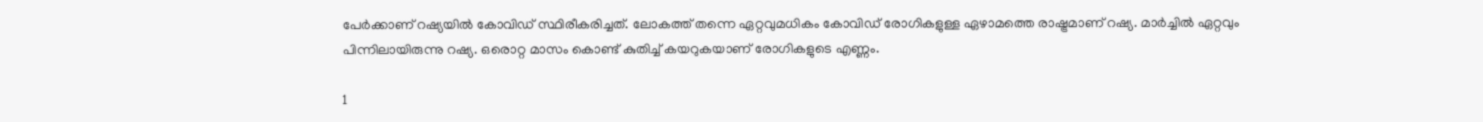പേര്‍ക്കാണ് റഷ്യയില്‍ കോവിഡ് സ്ഥിരീകരിച്ചത്. ലോകത്ത് തന്നെ ഏറ്റവുമധികം കോവിഡ് രോഗികളുള്ള ഏഴാമത്തെ രാഷ്ട്രമാണ് റഷ്യ. മാര്‍ച്ചില്‍ ഏറ്റവും പിന്നിലായിരുന്നു റഷ്യ. ഒരൊറ്റ മാസം കൊണ്ട് കുതിച്ച് കയറുകയാണ് രോഗികളുടെ എണ്ണം.

1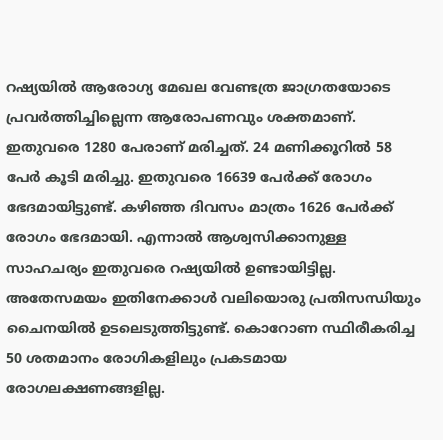റഷ്യയില്‍ ആരോഗ്യ മേഖല വേണ്ടത്ര ജാഗ്രതയോടെ പ്രവര്‍ത്തിച്ചില്ലെന്ന ആരോപണവും ശക്തമാണ്. ഇതുവരെ 1280 പേരാണ് മരിച്ചത്. 24 മണിക്കൂറില്‍ 58 പേര്‍ കൂടി മരിച്ചു. ഇതുവരെ 16639 പേര്‍ക്ക് രോഗം ഭേദമായിട്ടുണ്ട്. കഴിഞ്ഞ ദിവസം മാത്രം 1626 പേര്‍ക്ക് രോഗം ഭേദമായി. എന്നാല്‍ ആശ്വസിക്കാനുള്ള സാഹചര്യം ഇതുവരെ റഷ്യയില്‍ ഉണ്ടായിട്ടില്ല. അതേസമയം ഇതിനേക്കാള്‍ വലിയൊരു പ്രതിസന്ധിയും ചൈനയില്‍ ഉടലെടുത്തിട്ടുണ്ട്. കൊറോണ സ്ഥിരീകരിച്ച 50 ശതമാനം രോഗികളിലും പ്രകടമായ രോഗലക്ഷണങ്ങളില്ല.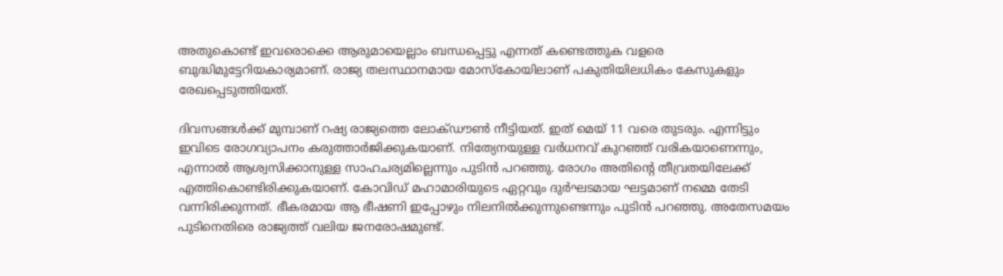അതുകൊണ്ട് ഇവരൊക്കെ ആരുമായെല്ലാം ബന്ധപ്പെട്ടു എന്നത് കണ്ടെത്തുക വളരെ ബുദ്ധിമുട്ടേറിയകാര്യമാണ്. രാജ്യ തലസ്ഥാനമായ മോസ്‌കോയിലാണ് പകുതിയിലധികം കേസുകളും രേഖപ്പെടുത്തിയത്.

ദിവസങ്ങള്‍ക്ക് മുമ്പാണ് റഷ്യ രാജ്യത്തെ ലോക്ഡൗണ്‍ നീട്ടിയത്. ഇത് മെയ് 11 വരെ തുടരും. എന്നിട്ടും ഇവിടെ രോഗവ്യാപനം കരുത്താര്‍ജിക്കുകയാണ്. നിത്യേനയുള്ള വര്‍ധനവ് കുറഞ്ഞ് വരികയാണെന്നും, എന്നാല്‍ ആശ്വസിക്കാനുള്ള സാഹചര്യമില്ലെന്നും പുടിന്‍ പറഞ്ഞു. രോഗം അതിന്റെ തീവ്രതയിലേക്ക് എത്തികൊണ്ടിരിക്കുകയാണ്. കോവിഡ് മഹാമാരിയുടെ ഏറ്റവും ദുര്‍ഘടമായ ഘട്ടമാണ് നമ്മെ തേടി വന്നിരിക്കുന്നത്. ഭീകരമായ ആ ഭീഷണി ഇപ്പോഴും നിലനില്‍ക്കുന്നുണ്ടെന്നും പുടിന്‍ പറഞ്ഞു. അതേസമയം പുടിനെതിരെ രാജ്യത്ത് വലിയ ജനരോഷമുണ്ട്.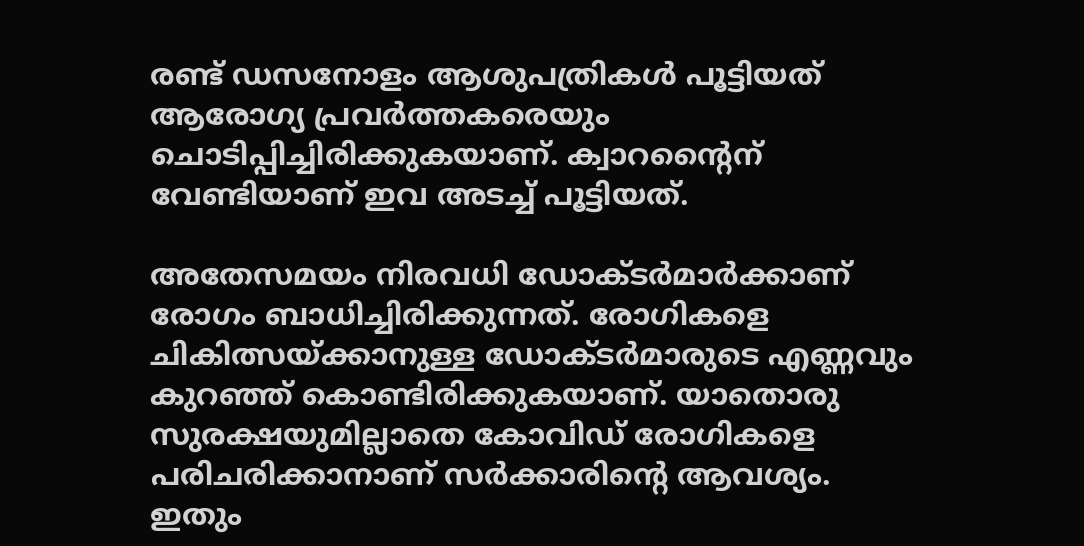രണ്ട് ഡസനോളം ആശുപത്രികള്‍ പൂട്ടിയത് ആരോഗ്യ പ്രവര്‍ത്തകരെയും ചൊടിപ്പിച്ചിരിക്കുകയാണ്. ക്വാറന്റൈന് വേണ്ടിയാണ് ഇവ അടച്ച് പൂട്ടിയത്.

അതേസമയം നിരവധി ഡോക്ടര്‍മാര്‍ക്കാണ് രോഗം ബാധിച്ചിരിക്കുന്നത്. രോഗികളെ ചികിത്സയ്ക്കാനുള്ള ഡോക്ടര്‍മാരുടെ എണ്ണവും കുറഞ്ഞ് കൊണ്ടിരിക്കുകയാണ്. യാതൊരു സുരക്ഷയുമില്ലാതെ കോവിഡ് രോഗികളെ പരിചരിക്കാനാണ് സര്‍ക്കാരിന്റെ ആവശ്യം. ഇതും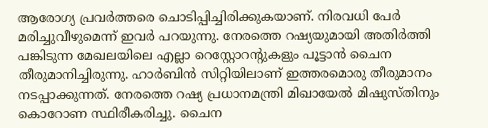ആരോഗ്യ പ്രവര്‍ത്തരെ ചൊടിപ്പിച്ചിരിക്കുകയാണ്. നിരവധി പേര്‍ മരിച്ചുവീഴുമെന്ന് ഇവര്‍ പറയുന്നു. നേരത്തെ റഷ്യയുമായി അതിര്‍ത്തി പങ്കിടുന്ന മേഖലയിലെ എല്ലാ റെസ്റ്റോറന്റുകളും പൂട്ടാന്‍ ചൈന തീരുമാനിച്ചിരുന്നു. ഹാര്‍ബിന്‍ സിറ്റിയിലാണ് ഇത്തരമൊരു തീരുമാനം നടപ്പാക്കുന്നത്. നേരത്തെ റഷ്യ പ്രധാനമന്ത്രി മിഖായേല്‍ മിഷുസ്തിനും കൊറോണ സ്ഥിരീകരിച്ചു. ചൈന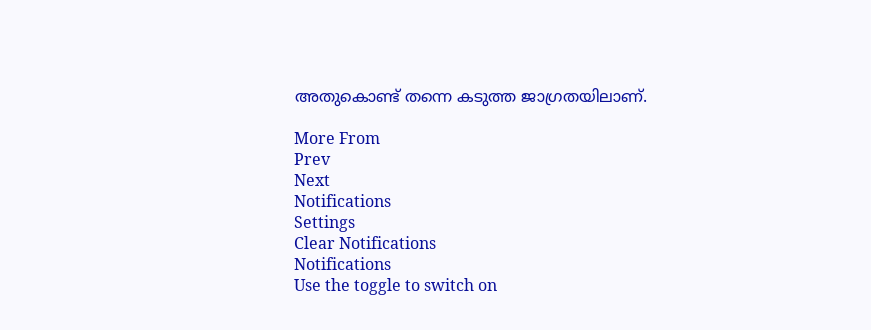അതുകൊണ്ട് തന്നെ കടുത്ത ജാഗ്രതയിലാണ്.

More From
Prev
Next
Notifications
Settings
Clear Notifications
Notifications
Use the toggle to switch on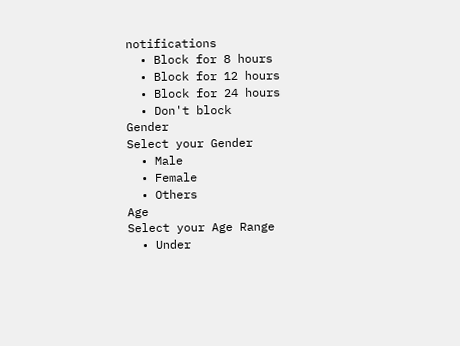notifications
  • Block for 8 hours
  • Block for 12 hours
  • Block for 24 hours
  • Don't block
Gender
Select your Gender
  • Male
  • Female
  • Others
Age
Select your Age Range
  • Under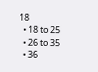18
  • 18 to 25
  • 26 to 35
  • 36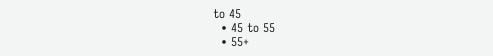to 45
  • 45 to 55
  • 55+